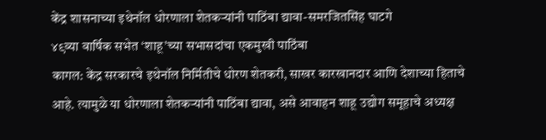केंद्र शासनाच्या इथेनॉल धोरणाला शेतकऱ्यांनी पाठिंबा द्यावा-समरजितसिंह घाटगे
४९व्या वार्षिक सभेत ‘शाहू’च्या सभासदांचा एकमुखी पाठिंबा
कागल: केंद्र सरकारचे इथेनॉल निर्मितीचे धोरण शेतकरी, साखर कारखानदार आणि देशाच्या हिताचे आहे. त्यामुळे या धोरणाला शेतकऱ्यांनी पाठिंबा द्यावा, असे आवाहन शाहू उद्योग समूहाचे अध्यक्ष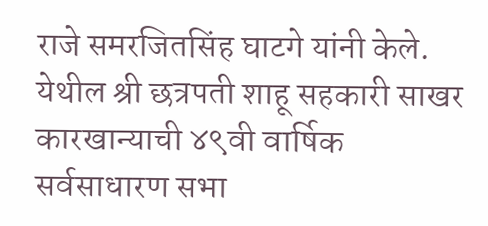राजे समरजितसिंह घाटगे यांनी केले.
येथील श्री छत्रपती शाहू सहकारी साखर कारखान्याची ४९वी वार्षिक सर्वसाधारण सभा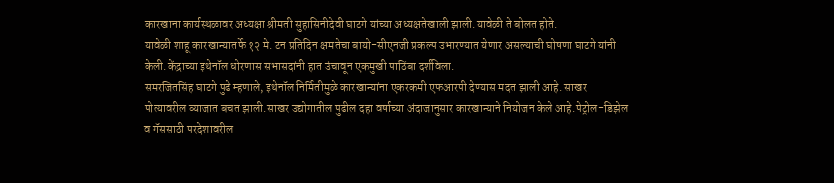कारखाना कार्यस्थळावर अध्यक्षा श्रीमती सुहासिनीदेवी घाटगे यांच्या अध्यक्षतेखाली झाली.यावेळी ते बोलत होते.
यावेळी शाहू कारखान्यातर्फे १२ मे. टन प्रतिदिन क्षमतेचा बायो-सीएनजी प्रकल्प उभारण्यात येणार असल्याची घोषणा घाटगे यांनी केली.केंद्राच्या इथेनॉल धोरणास सभासदांनी हात उंचावून एकमुखी पाठिंबा दर्शविला.
समरजितसिंह घाटगे पुढे म्हणाले, इथेनॉल निर्मितीमुळे कारखान्यांना एकरकमी एफआरपी देण्यास मदत झाली आहे. साखर पोत्यावरील व्याजात बचत झाली.साखर उद्योगातील पुढील दहा वर्षाच्या अंदाजानुसार कारखान्याने नियोजन केले आहे.पेट्रोल-डिझेल व गॅससाठी परदेशावरील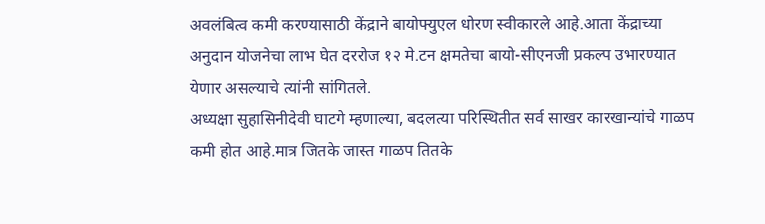अवलंबित्व कमी करण्यासाठी केंद्राने बायोफ्युएल धोरण स्वीकारले आहे.आता केंद्राच्या अनुदान योजनेचा लाभ घेत दररोज १२ मे.टन क्षमतेचा बायो-सीएनजी प्रकल्प उभारण्यात येणार असल्याचे त्यांनी सांगितले.
अध्यक्षा सुहासिनीदेवी घाटगे म्हणाल्या, बदलत्या परिस्थितीत सर्व साखर कारखान्यांचे गाळप कमी होत आहे.मात्र जितके जास्त गाळप तितके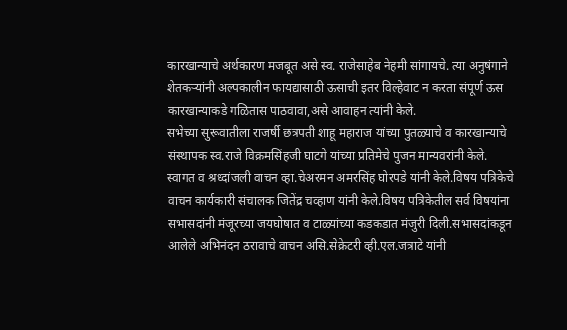कारखान्याचे अर्थकारण मजबूत असे स्व. राजेसाहेब नेहमी सांगायचे. त्या अनुषंगाने शेतकऱ्यांनी अल्पकालीन फायद्यासाठी ऊसाची इतर विल्हेवाट न करता संपूर्ण ऊस कारखान्याकडे गळितास पाठवावा,असे आवाहन त्यांनी केले.
सभेच्या सुरूवातीला राजर्षी छत्रपती शाहू महाराज यांच्या पुतळ्याचे व कारखान्याचे संस्थापक स्व.राजे विक्रमसिंहजी घाटगे यांच्या प्रतिमेचे पुजन मान्यवरांनी केले.
स्वागत व श्रध्दांजली वाचन व्हा.चेअरमन अमरसिंह घोरपडे यांनी केले.विषय पत्रिकेचे वाचन कार्यकारी संचालक जितेंद्र चव्हाण यांनी केले.विषय पत्रिकेतील सर्व विषयांना सभासदांनी मंजूरच्या जयघोषात व टाळ्यांच्या कडकडात मंजुरी दिली.सभासदांकडून आलेले अभिनंदन ठरावाचे वाचन असि.सेक्रेटरी व्ही.एल.जत्राटे यांनी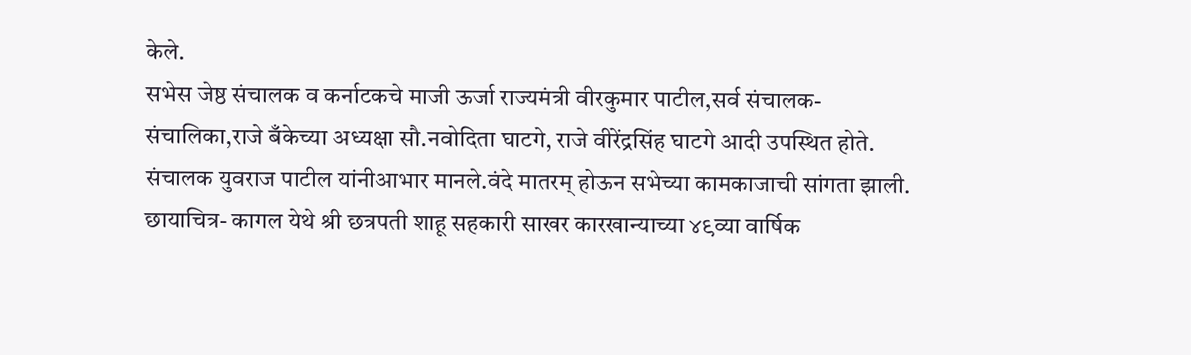केले.
सभेस जेष्ठ संचालक व कर्नाटकचे माजी ऊर्जा राज्यमंत्री वीरकुमार पाटील,सर्व संचालक-संचालिका,राजे बँकेच्या अध्यक्षा सौ.नवोदिता घाटगे, राजे वीरेंद्रसिंह घाटगे आदी उपस्थित होते.
संचालक युवराज पाटील यांनीआभार मानले.वंदे मातरम् होऊन सभेच्या कामकाजाची सांगता झाली.
छायाचित्र- कागल येथे श्री छत्रपती शाहू सहकारी साखर कारखान्याच्या ४९व्या वार्षिक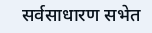सर्वसाधारण सभेत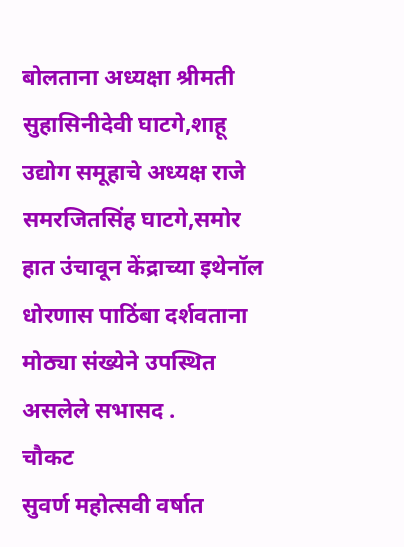बोलताना अध्यक्षा श्रीमती सुहासिनीदेवी घाटगे,शाहू उद्योग समूहाचे अध्यक्ष राजे समरजितसिंह घाटगे,समोर हात उंचावून केंद्राच्या इथेनॉल धोरणास पाठिंबा दर्शवताना मोठ्या संख्येने उपस्थित असलेले सभासद .
चौकट
सुवर्ण महोत्सवी वर्षात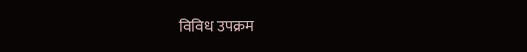विविध उपक्रम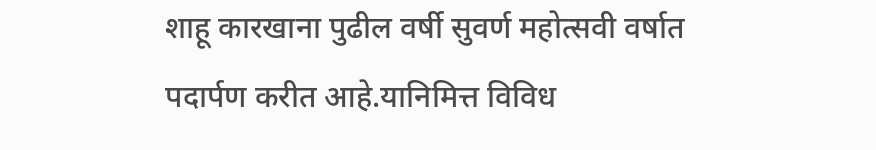शाहू कारखाना पुढील वर्षी सुवर्ण महोत्सवी वर्षात पदार्पण करीत आहे.यानिमित्त विविध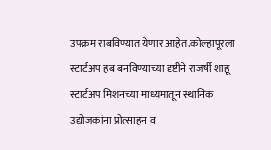उपक्रम राबविण्यात येणार आहेत.कोल्हापूरला स्टार्टअप हब बनविण्याच्या दृष्टीने राजर्षी शाहू स्टार्टअप मिशनच्या माध्यमातून स्थानिक उद्योजकांना प्रोत्साहन व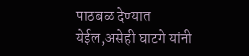पाठबळ देण्यात येईल,असेही घाटगे यांनी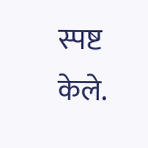स्पष्ट केले.